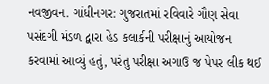નવજીવન. ગાંધીનગર: ગુજરાતમાં રવિવારે ગૌણ સેવા પસંદગી મંડળ દ્વારા હેડ કલાર્કની પરીક્ષાનું આયોજન કરવામાં આવ્યું હતું, પરંતુ પરીક્ષા અગાઉ જ પેપર લીક થઈ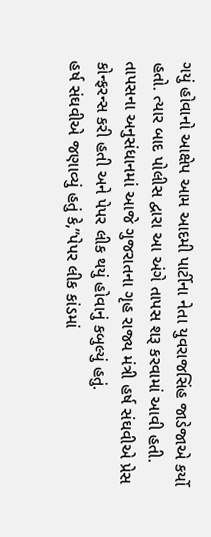ગયું હોવાનો આક્ષેપ આમ આદમી પાર્ટીના નેતા યુવરાજસિંહ જાડેજાએ કર્યો હતો. ત્યાર બાદ પોલીસ દ્વારા આ અંગે તાપસ શરૂ કરવામાં આવી હતી. તાપસના અનુસંધાનમાં આજે ગુજરાતના ગૃહ રાજ્ય મંત્રી હર્ષ સંઘવીએ પ્રેસ કોન્ફરન્સ કરી હતી અને પેપર લીક થયું હોવાનું કબુલ્યું હતું.
હર્ષ સંઘવીએ જણાવ્યું હતું કે,”પેપર લીક કાંડમાં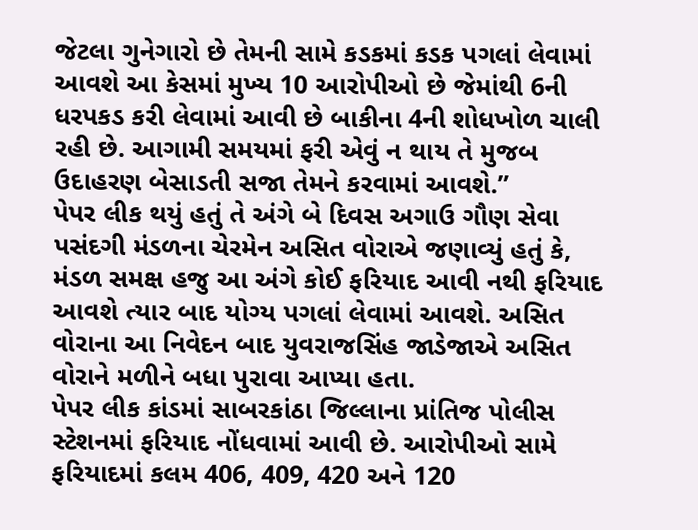જેટલા ગુનેગારો છે તેમની સામે કડકમાં કડક પગલાં લેવામાં આવશે આ કેસમાં મુખ્ય 10 આરોપીઓ છે જેમાંથી 6ની ધરપકડ કરી લેવામાં આવી છે બાકીના 4ની શોધખોળ ચાલી રહી છે. આગામી સમયમાં ફરી એવું ન થાય તે મુજબ ઉદાહરણ બેસાડતી સજા તેમને કરવામાં આવશે.”
પેપર લીક થયું હતું તે અંગે બે દિવસ અગાઉ ગૌણ સેવા પસંદગી મંડળના ચેરમેન અસિત વોરાએ જણાવ્યું હતું કે, મંડળ સમક્ષ હજુ આ અંગે કોઈ ફરિયાદ આવી નથી ફરિયાદ આવશે ત્યાર બાદ યોગ્ય પગલાં લેવામાં આવશે. અસિત વોરાના આ નિવેદન બાદ યુવરાજસિંહ જાડેજાએ અસિત વોરાને મળીને બધા પુરાવા આપ્યા હતા.
પેપર લીક કાંડમાં સાબરકાંઠા જિલ્લાના પ્રાંતિજ પોલીસ સ્ટેશનમાં ફરિયાદ નોંધવામાં આવી છે. આરોપીઓ સામે ફરિયાદમાં કલમ 406, 409, 420 અને 120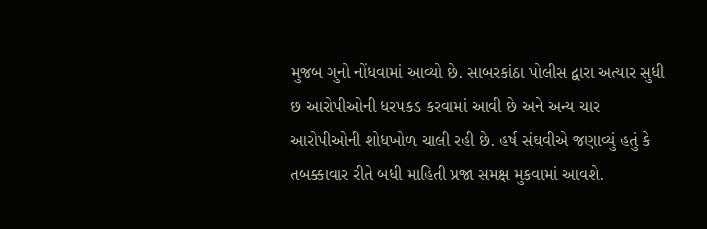મુજબ ગુનો નોંધવામાં આવ્યો છે. સાબરકાંઠા પોલીસ દ્વારા અત્યાર સુધી છ આરોપીઓની ધરપકડ કરવામાં આવી છે અને અન્ય ચાર આરોપીઓની શોધખોળ ચાલી રહી છે. હર્ષ સંઘવીએ જણાવ્યું હતું કે તબક્કાવાર રીતે બધી માહિતી પ્રજા સમક્ષ મુકવામાં આવશે.